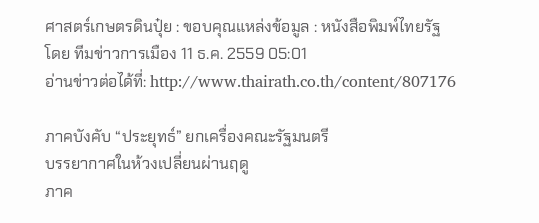ศาสตร์เกษตรดินปุ๋ย : ขอบคุณแหล่งข้อมูล : หนังสือพิมพ์ไทยรัฐ
โดย ทีมข่าวการเมือง 11 ธ.ค. 2559 05:01
อ่านข่าวต่อได้ที่: http://www.thairath.co.th/content/807176

ภาคบังคับ “ประยุทธ์” ยกเครื่องคณะรัฐมนตรี
บรรยากาศในห้วงเปลี่ยนผ่านฤดู
ภาค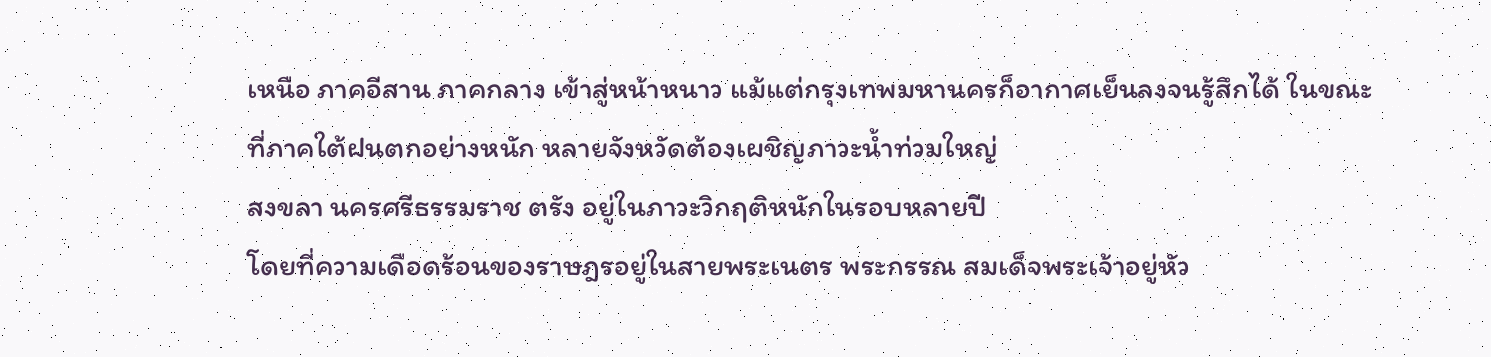เหนือ ภาคอีสาน ภาคกลาง เข้าสู่หน้าหนาว แม้แต่กรุงเทพมหานครก็อากาศเย็นลงจนรู้สึกได้ ในขณะที่ภาคใต้ฝนตกอย่างหนัก หลายจังหวัดต้องเผชิญภาวะน้ำท่วมใหญ่
สงขลา นครศรีธรรมราช ตรัง อยู่ในภาวะวิกฤติหนักในรอบหลายปี
โดยที่ความเดือดร้อนของราษฎรอยู่ในสายพระเนตร พระกรรณ สมเด็จพระเจ้าอยู่หัว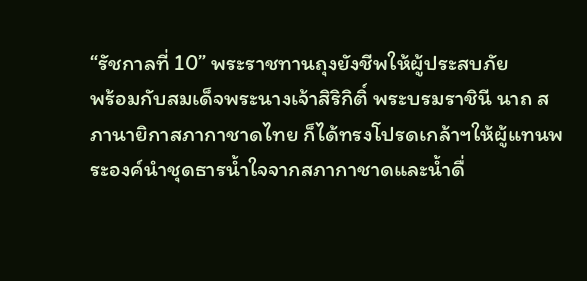“รัชกาลที่ 10” พระราชทานถุงยังชีพให้ผู้ประสบภัย
พร้อมกับสมเด็จพระนางเจ้าสิริกิติ์ พระบรมราชินี นาถ สภานายิกาสภากาชาดไทย ก็ได้ทรงโปรดเกล้าฯให้ผู้แทนพระองค์นำชุดธารน้ำใจจากสภากาชาดและน้ำดื่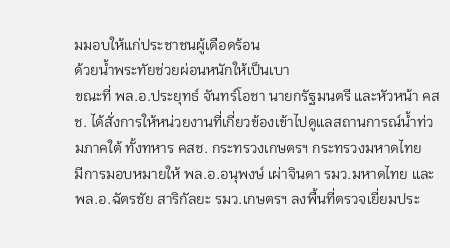มมอบให้แก่ประชาชนผู้เดือดร้อน
ด้วยน้ำพระทัยช่วยผ่อนหนักให้เป็นเบา
ขณะที่ พล.อ.ประยุทธ์ จันทร์โอชา นายกรัฐมนตรี และหัวหน้า คสช. ได้สั่งการให้หน่วยงานที่เกี่ยวข้องเข้าไปดูแลสถานการณ์น้ำท่วมภาคใต้ ทั้งทหาร คสช. กระทรวงเกษตรฯ กระทรวงมหาดไทย
มีการมอบหมายให้ พล.อ.อนุพงษ์ เผ่าจินดา รมว.มหาดไทย และ พล.อ.ฉัตรชัย สาริกัลยะ รมว.เกษตรฯ ลงพื้นที่ตรวจเยี่ยมประ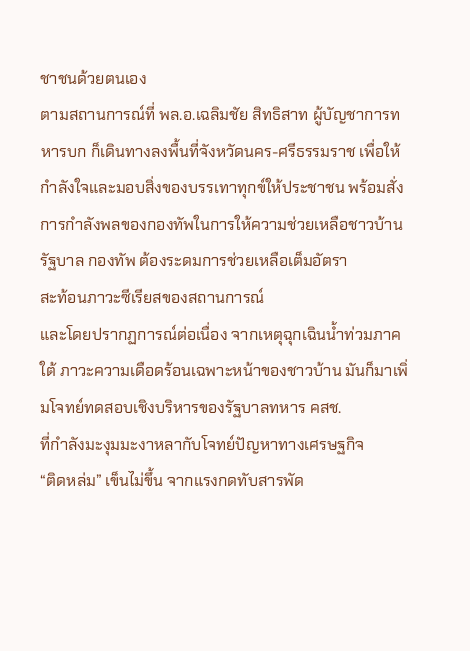ชาชนด้วยตนเอง
ตามสถานการณ์ที่ พล.อ.เฉลิมชัย สิทธิสาท ผู้บัญชาการทหารบก ก็เดินทางลงพื้นที่จังหวัดนคร-ศรีธรรมราช เพื่อให้กำลังใจและมอบสิ่งของบรรเทาทุกข์ให้ประชาชน พร้อมสั่งการกำลังพลของกองทัพในการให้ความช่วยเหลือชาวบ้าน
รัฐบาล กองทัพ ต้องระดมการช่วยเหลือเต็มอัตรา
สะท้อนภาวะซีเรียสของสถานการณ์
และโดยปรากฏการณ์ต่อเนื่อง จากเหตุฉุกเฉินน้ำท่วมภาคใต้ ภาวะความเดือดร้อนเฉพาะหน้าของชาวบ้าน มันก็มาเพิ่มโจทย์ทดสอบเชิงบริหารของรัฐบาลทหาร คสช.
ที่กำลังมะงุมมะงาหลากับโจทย์ปัญหาทางเศรษฐกิจ
“ติดหล่ม” เข็นไม่ขึ้น จากแรงกดทับสารพัด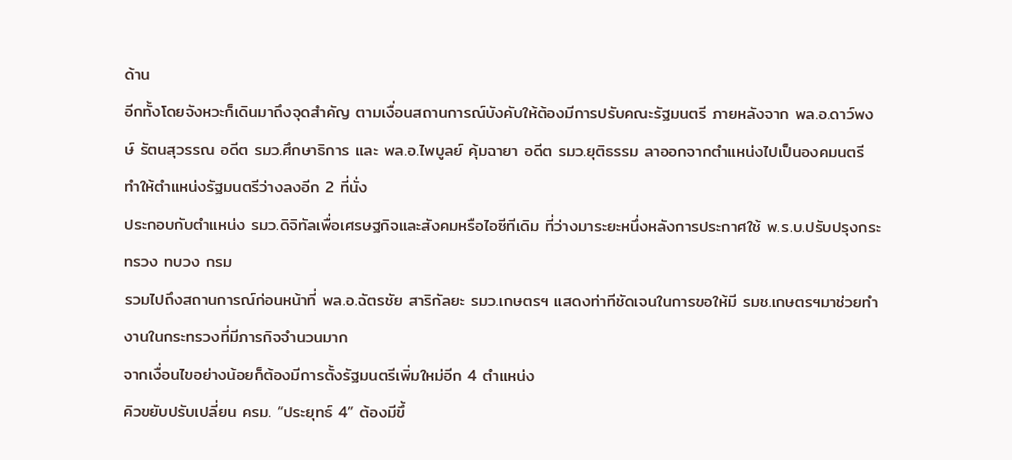ด้าน
อีกทั้งโดยจังหวะก็เดินมาถึงจุดสำคัญ ตามเงื่อนสถานการณ์บังคับให้ต้องมีการปรับคณะรัฐมนตรี ภายหลังจาก พล.อ.ดาว์พงษ์ รัตนสุวรรณ อดีต รมว.ศึกษาธิการ และ พล.อ.ไพบูลย์ คุ้มฉายา อดีต รมว.ยุติธรรม ลาออกจากตำแหน่งไปเป็นองคมนตรี
ทำให้ตำแหน่งรัฐมนตรีว่างลงอีก 2 ที่นั่ง
ประกอบกับตำแหน่ง รมว.ดิจิทัลเพื่อเศรษฐกิจและสังคมหรือไอซีทีเดิม ที่ว่างมาระยะหนึ่งหลังการประกาศใช้ พ.ร.บ.ปรับปรุงกระทรวง ทบวง กรม
รวมไปถึงสถานการณ์ก่อนหน้าที่ พล.อ.ฉัตรชัย สาริกัลยะ รมว.เกษตรฯ แสดงท่าทีชัดเจนในการขอให้มี รมช.เกษตรฯมาช่วยทำงานในกระทรวงที่มีภารกิจจำนวนมาก
จากเงื่อนไขอย่างน้อยก็ต้องมีการตั้งรัฐมนตรีเพิ่มใหม่อีก 4 ตำแหน่ง
คิวขยับปรับเปลี่ยน ครม. “ประยุทธ์ 4” ต้องมีขึ้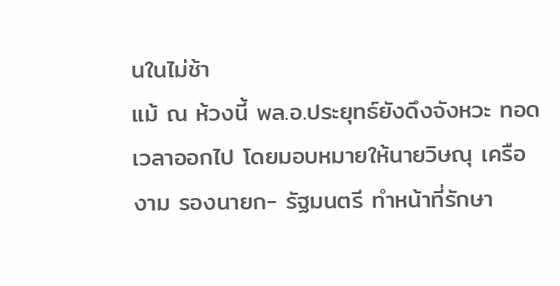นในไม่ช้า
แม้ ณ ห้วงนี้ พล.อ.ประยุทธ์ยังดึงจังหวะ ทอดเวลาออกไป โดยมอบหมายให้นายวิษณุ เครืองาม รองนายก- รัฐมนตรี ทำหน้าที่รักษา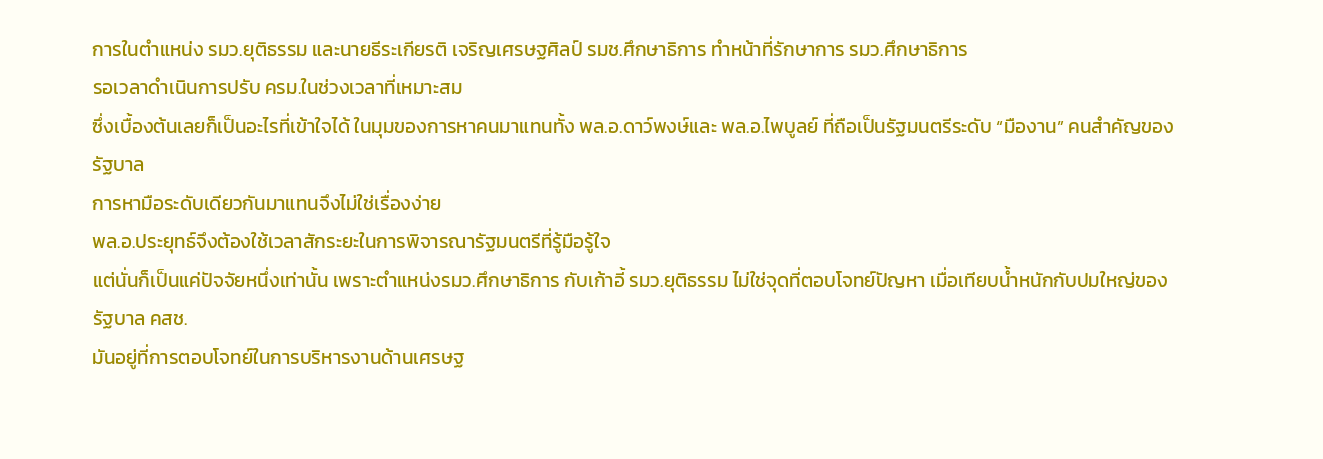การในตำแหน่ง รมว.ยุติธรรม และนายธีระเกียรติ เจริญเศรษฐศิลป์ รมช.ศึกษาธิการ ทำหน้าที่รักษาการ รมว.ศึกษาธิการ
รอเวลาดำเนินการปรับ ครม.ในช่วงเวลาที่เหมาะสม
ซึ่งเบื้องต้นเลยก็เป็นอะไรที่เข้าใจได้ ในมุมของการหาคนมาแทนทั้ง พล.อ.ดาว์พงษ์และ พล.อ.ไพบูลย์ ที่ถือเป็นรัฐมนตรีระดับ “มืองาน” คนสำคัญของรัฐบาล
การหามือระดับเดียวกันมาแทนจึงไม่ใช่เรื่องง่าย
พล.อ.ประยุทธ์จึงต้องใช้เวลาสักระยะในการพิจารณารัฐมนตรีที่รู้มือรู้ใจ
แต่นั่นก็เป็นแค่ปัจจัยหนึ่งเท่านั้น เพราะตำแหน่งรมว.ศึกษาธิการ กับเก้าอี้ รมว.ยุติธรรม ไม่ใช่จุดที่ตอบโจทย์ปัญหา เมื่อเทียบน้ำหนักกับปมใหญ่ของรัฐบาล คสช.
มันอยู่ที่การตอบโจทย์ในการบริหารงานด้านเศรษฐ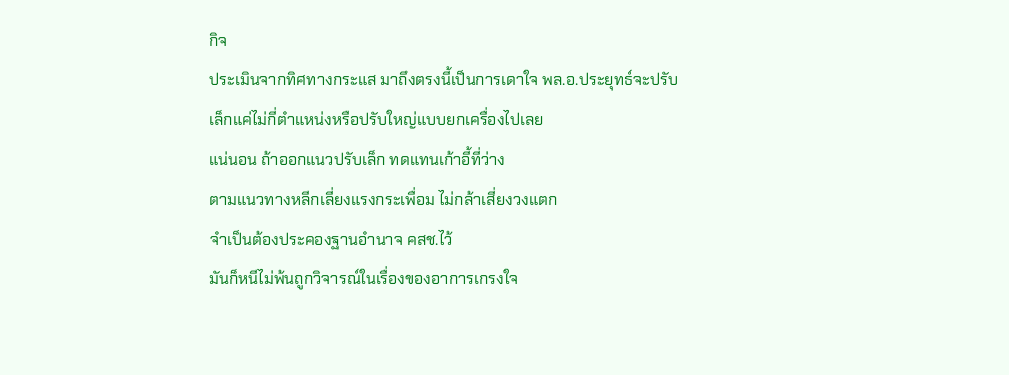กิจ
ประเมินจากทิศทางกระแส มาถึงตรงนี้เป็นการเดาใจ พล.อ.ประยุทธ์จะปรับเล็กแค่ไม่กี่ตำแหน่งหรือปรับใหญ่แบบยกเครื่องไปเลย
แน่นอน ถ้าออกแนวปรับเล็ก ทดแทนเก้าอี้ที่ว่าง
ตามแนวทางหลีกเลี่ยงแรงกระเพื่อม ไม่กล้าเสี่ยงวงแตก
จำเป็นต้องประคองฐานอำนาจ คสช.ไว้
มันก็หนีไม่พ้นถูกวิจารณ์ในเรื่องของอาการเกรงใจ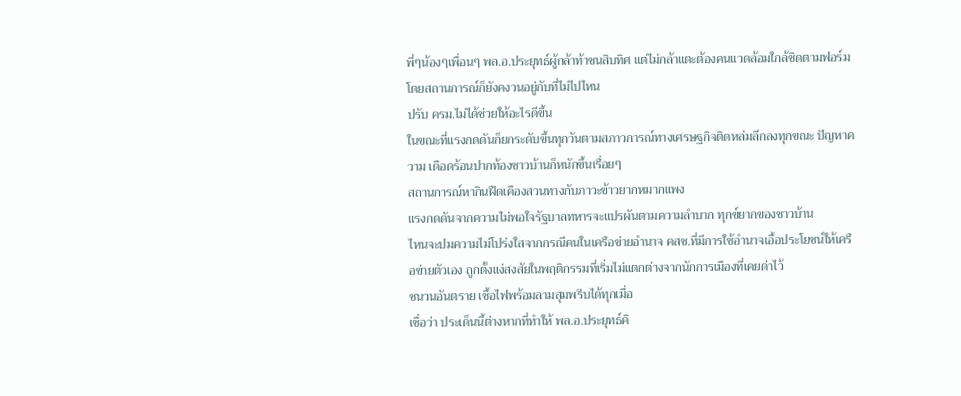พี่ๆน้องๆเพื่อนๆ พล.อ.ประยุทธ์ผู้กล้าท้าชนสิบทิศ แต่ไม่กล้าแตะต้องคนแวดล้อมใกล้ชิดตามฟอร์ม
โดยสถานการณ์ก็ยังคงวนอยู่กับที่ไม่ไปไหน
ปรับ ครม.ไม่ได้ช่วยให้อะไรดีขึ้น
ในขณะที่แรงกดดันก็ยกระดับขึ้นทุกวันตามสภาวการณ์ทางเศรษฐกิจติดหล่มลึกลงทุกขณะ ปัญหาความ เดือดร้อนปากท้องชาวบ้านก็หนักขึ้นเรื่อยๆ
สถานการณ์หากินฝืดเคืองสวนทางกับภาวะข้าวยากหมากแพง
แรงกดดันจากความไม่พอใจรัฐบาลทหารจะแปรผันตามความลำบาก ทุกข์ยากของชาวบ้าน
ไหนจะปมความไม่โปร่งใสจากกรณีคนในเครือข่ายอำนาจ คสช.ที่มีการใช้อำนาจเอื้อประโยชน์ให้เครือข่ายตัวเอง ถูกตั้งแง่สงสัยในพฤติกรรมที่เริ่มไม่แตกต่างจากนักการเมืองที่เคยด่าไว้
ชนวนอันตราย เชื้อไฟพร้อมลามสุมพรึบได้ทุกเมื่อ
เชื่อว่า ประเด็นนี้ต่างหากที่ทำให้ พล.อ.ประยุทธ์คิ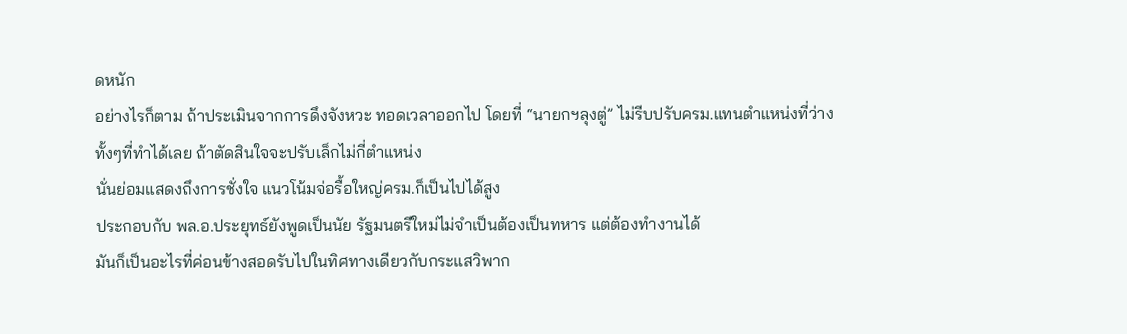ดหนัก
อย่างไรก็ตาม ถ้าประเมินจากการดึงจังหวะ ทอดเวลาออกไป โดยที่ “นายกฯลุงตู่” ไม่รีบปรับครม.แทนตำแหน่งที่ว่าง ทั้งๆที่ทำได้เลย ถ้าตัดสินใจจะปรับเล็กไม่กี่ตำแหน่ง
นั่นย่อมแสดงถึงการชั่งใจ แนวโน้มจ่อรื้อใหญ่ครม.ก็เป็นไปได้สูง
ประกอบกับ พล.อ.ประยุทธ์ยังพูดเป็นนัย รัฐมนตรีใหม่ไม่จำเป็นต้องเป็นทหาร แต่ต้องทำงานได้
มันก็เป็นอะไรที่ค่อนข้างสอดรับไปในทิศทางเดียวกับกระแสวิพาก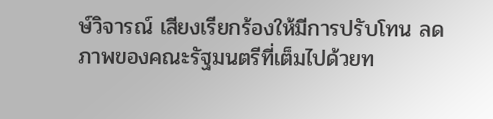ษ์วิจารณ์ เสียงเรียกร้องให้มีการปรับโทน ลดภาพของคณะรัฐมนตรีที่เต็มไปด้วยท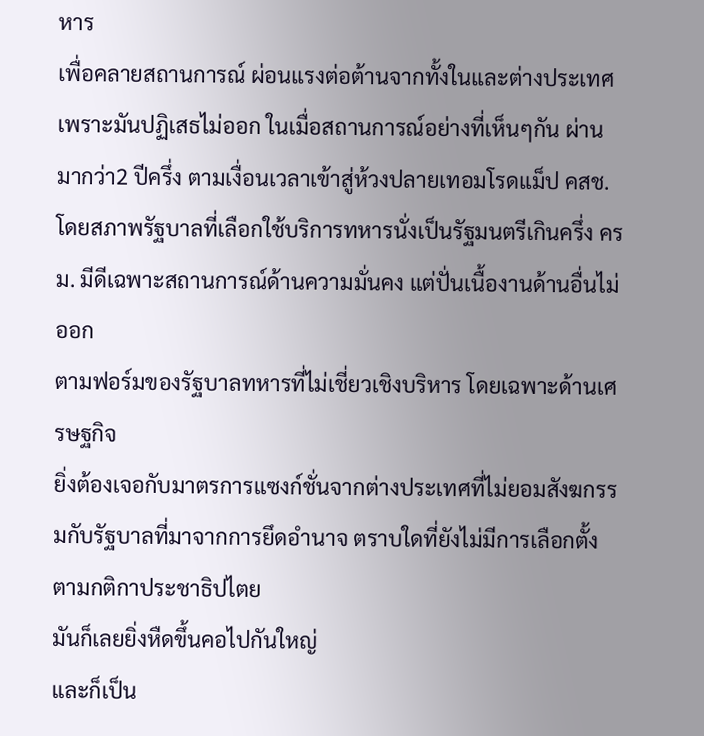หาร
เพื่อคลายสถานการณ์ ผ่อนแรงต่อต้านจากทั้งในและต่างประเทศ
เพราะมันปฏิเสธไม่ออก ในเมื่อสถานการณ์อย่างที่เห็นๆกัน ผ่านมากว่า2 ปีครึ่ง ตามเงื่อนเวลาเข้าสู่ห้วงปลายเทอมโรดแม็ป คสช.
โดยสภาพรัฐบาลที่เลือกใช้บริการทหารนั่งเป็นรัฐมนตรีเกินครึ่ง ครม. มีดีเฉพาะสถานการณ์ด้านความมั่นคง แต่ปั่นเนื้องานด้านอื่นไม่ออก
ตามฟอร์มของรัฐบาลทหารที่ไม่เชี่ยวเชิงบริหาร โดยเฉพาะด้านเศรษฐกิจ
ยิ่งต้องเจอกับมาตรการแซงก์ชั่นจากต่างประเทศที่ไม่ยอมสังฆกรรมกับรัฐบาลที่มาจากการยึดอำนาจ ตราบใดที่ยังไม่มีการเลือกตั้งตามกติกาประชาธิปไตย
มันก็เลยยิ่งหืดขึ้นคอไปกันใหญ่
และก็เป็น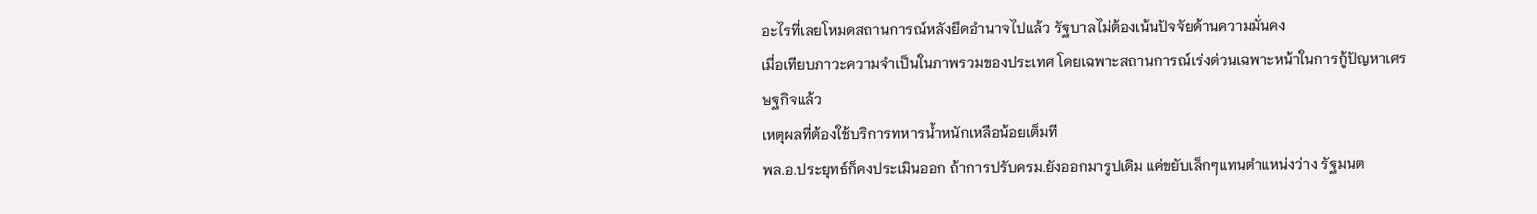อะไรที่เลยโหมดสถานการณ์หลังยึดอำนาจไปแล้ว รัฐบาลไม่ต้องเน้นปัจจัยด้านความมั่นคง
เมื่อเทียบภาวะความจำเป็นในภาพรวมของประเทศ โดยเฉพาะสถานการณ์เร่งด่วนเฉพาะหน้าในการกู้ปัญหาเศรษฐกิจแล้ว
เหตุผลที่ต้องใช้บริการทหารน้ำหนักเหลือน้อยเต็มที
พล.อ.ประยุทธ์ก็คงประเมินออก ถ้าการปรับครม.ยังออกมารูปเดิม แค่ขยับเล็กๆแทนตำแหน่งว่าง รัฐมนต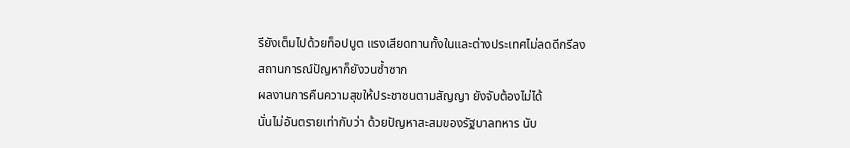รียังเต็มไปด้วยท็อปบูต แรงเสียดทานทั้งในและต่างประเทศไม่ลดดีกรีลง
สถานการณ์ปัญหาก็ยังวนซ้ำซาก
ผลงานการคืนความสุขให้ประชาชนตามสัญญา ยังจับต้องไม่ได้
นั่นไม่อันตรายเท่ากับว่า ด้วยปัญหาสะสมของรัฐบาลทหาร นับ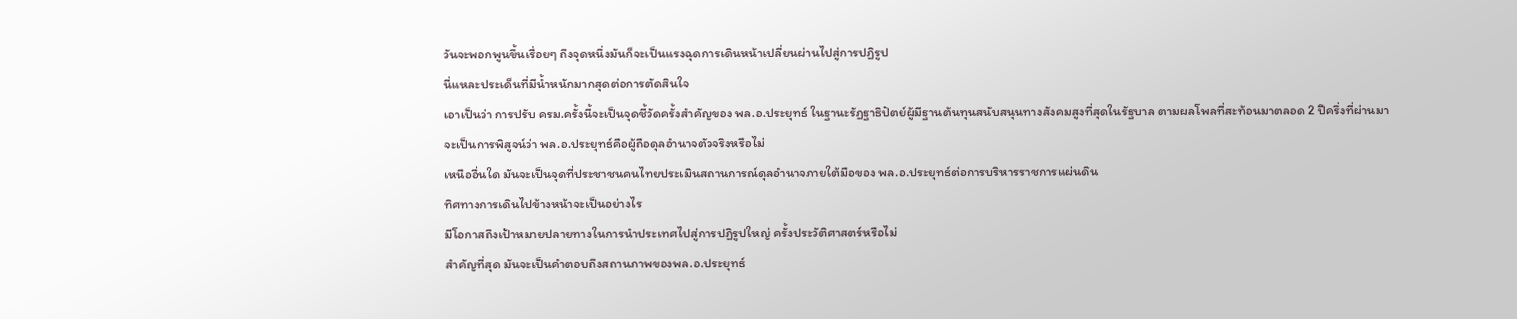วันจะพอกพูนขึ้นเรื่อยๆ ถึงจุดหนึ่งมันก็จะเป็นแรงฉุดการเดินหน้าเปลี่ยนผ่านไปสู่การปฏิรูป
นี่แหละประเด็นที่มีน้ำหนักมากสุดต่อการตัดสินใจ
เอาเป็นว่า การปรับ ครม.ครั้งนี้จะเป็นจุดชี้วัดครั้งสำคัญของ พล.อ.ประยุทธ์ ในฐานะรัฏฐาธิปัตย์ผู้มีฐานต้นทุนสนับสนุนทางสังคมสูงที่สุดในรัฐบาล ตามผลโพลที่สะท้อนมาตลอด 2 ปีครึ่งที่ผ่านมา
จะเป็นการพิสูจน์ว่า พล.อ.ประยุทธ์คือผู้ถือดุลอำนาจตัวจริงหรือไม่
เหนืออื่นใด มันจะเป็นจุดที่ประชาชนคนไทยประเมินสถานการณ์ดุลอำนาจภายใต้มือของ พล.อ.ประยุทธ์ต่อการบริหารราชการแผ่นดิน
ทิศทางการเดินไปข้างหน้าจะเป็นอย่างไร
มีโอกาสถึงเป้าหมายปลายทางในการนำประเทศไปสู่การปฏิรูปใหญ่ ครั้งประวัติศาสตร์หรือไม่
สำคัญที่สุด มันจะเป็นคำตอบถึงสถานภาพของพล.อ.ประยุทธ์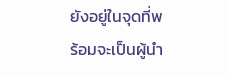ยังอยู่ในจุดที่พร้อมจะเป็นผู้นำ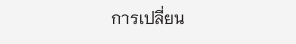การเปลี่ยน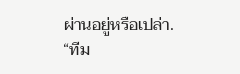ผ่านอยู่หรือเปล่า.
“ทีม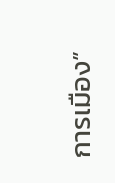การเมือง”